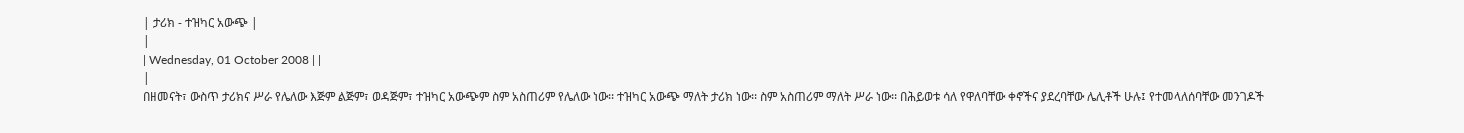| ታሪክ - ተዝካር አውጭ |
|
| Wednesday, 01 October 2008 | |
|
በዘመናት፣ ውስጥ ታሪክና ሥራ የሌለው እጅም ልጅም፣ ወዳጅም፣ ተዝካር አውጭም ስም አስጠሪም የሌለው ነው፡፡ ተዝካር አውጭ ማለት ታሪክ ነው፡፡ ስም አስጠሪም ማለት ሥራ ነው፡፡ በሕይወቱ ሳለ የዋለባቸው ቀኖችና ያደረባቸው ሌሊቶች ሁሉ፤ የተመላለሰባቸው መንገዶች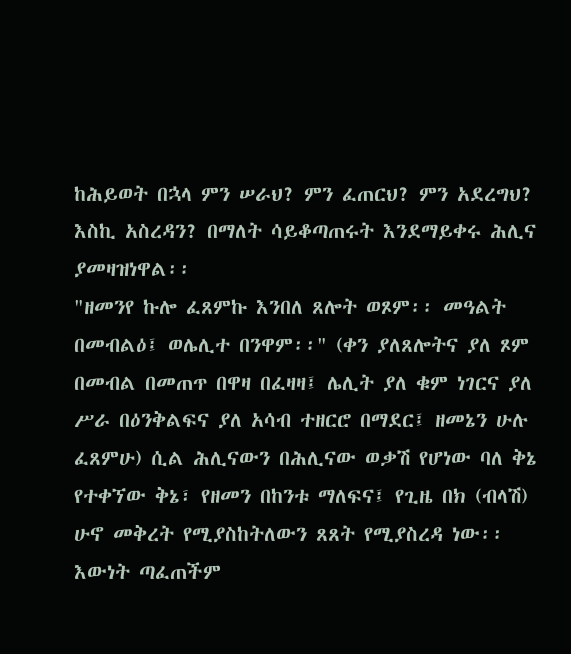ከሕይወት በኋላ ምን ሠራህ? ምን ፈጠርህ? ምን አደረግህ? እስኪ አስረዳን? በማለት ሳይቆጣጠሩት እንደማይቀሩ ሕሊና ያመዛዝነዋል፡፡
"ዘመንየ ኩሎ ፈጸምኩ እንበለ ጸሎት ወጾም፡፡ መዓልት በመብልዕ፤ ወሌሊተ በንዋም፡፡" (ቀን ያለጸሎትና ያለ ጾም በመብል በመጠጥ በዋዛ በፈዛዛ፤ ሌሊት ያለ ቁም ነገርና ያለ ሥራ በዕንቅልፍና ያለ አሳብ ተዘርሮ በማደር፤ ዘመኔን ሁሉ ፈጸምሁ) ሲል ሕሊናውን በሕሊናው ወቃሽ የሆነው ባለ ቅኔ የተቀኘው ቅኔ፣ የዘመን በከንቱ ማለፍና፤ የጊዜ በክ (ብላሽ) ሁኖ መቅረት የሚያስከትለውን ጸጸት የሚያስረዳ ነው፡፡ እውነት ጣፈጠችም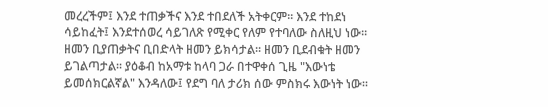መረረችም፤ እንደ ተጠቃችና እንደ ተበደለች አትቀርም፡፡ እንደ ተከደነ ሳይከፈት፤ እንደተሰወረ ሳይገለጽ የሚቀር የለም የተባለው ስለዚህ ነው፡፡ ዘመን ቢያጠቃትና ቢበድላት ዘመን ይክሳታል፡፡ ዘመን ቢደብቁት ዘመን ይገልጣታል፡፡ ያዕቆብ ከአማቱ ከላባ ጋራ በተዋቀሰ ጊዜ "እውነቴ ይመሰክርልኛል" እንዳለው፤ የደግ ባለ ታሪክ ሰው ምስክሩ እውነት ነው፡፡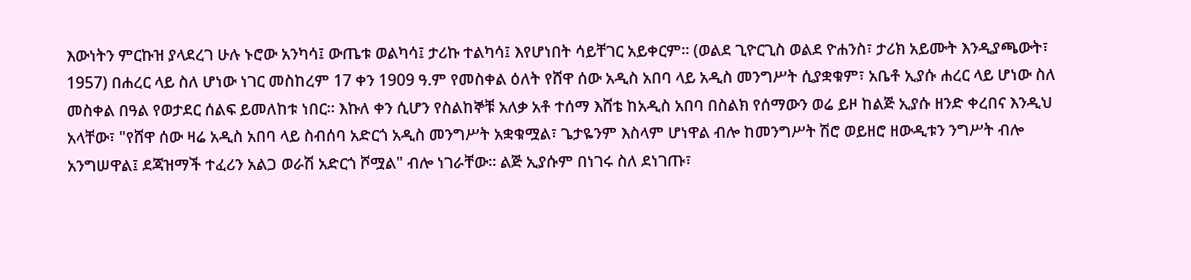እውነትን ምርኩዝ ያላደረገ ሁሉ ኑሮው አንካሳ፤ ውጤቱ ወልካሳ፤ ታሪኩ ተልካሳ፤ እየሆነበት ሳይቸገር አይቀርም፡፡ (ወልደ ጊዮርጊስ ወልደ ዮሐንስ፣ ታሪክ አይሙት እንዲያጫውት፣ 1957) በሐረር ላይ ስለ ሆነው ነገር መስከረም 17 ቀን 1909 ዓ.ም የመስቀል ዕለት የሸዋ ሰው አዲስ አበባ ላይ አዲስ መንግሥት ሲያቋቁም፣ አቤቶ ኢያሱ ሐረር ላይ ሆነው ስለ መስቀል በዓል የወታደር ሰልፍ ይመለከቱ ነበር፡፡ እኩለ ቀን ሲሆን የስልከኞቹ አለቃ አቶ ተሰማ እሸቴ ከአዲስ አበባ በስልክ የሰማውን ወሬ ይዞ ከልጅ ኢያሱ ዘንድ ቀረበና እንዲህ አላቸው፣ "የሸዋ ሰው ዛሬ አዲስ አበባ ላይ ስብሰባ አድርጎ አዲስ መንግሥት አቋቁሟል፣ ጌታዬንም እስላም ሆነዋል ብሎ ከመንግሥት ሽሮ ወይዘሮ ዘውዲቱን ንግሥት ብሎ አንግሠዋል፤ ደጃዝማች ተፈሪን አልጋ ወራሽ አድርጎ ሾሟል" ብሎ ነገራቸው፡፡ ልጅ ኢያሱም በነገሩ ስለ ደነገጡ፣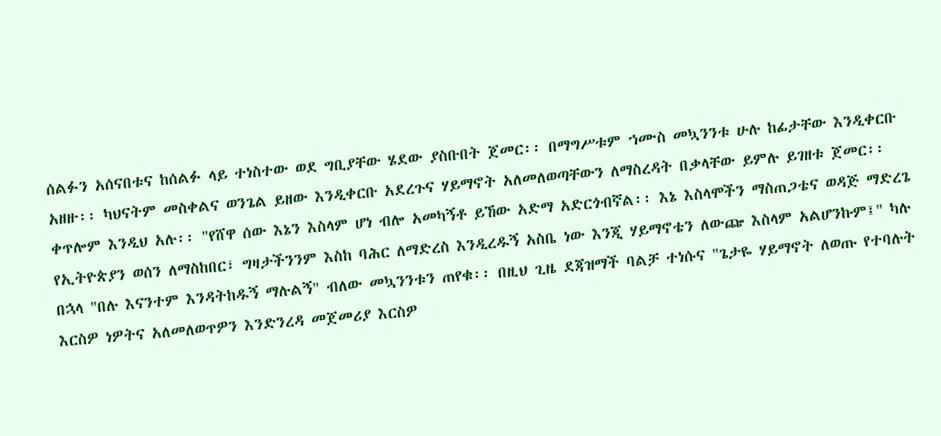ሰልፉን አሰናበቱና ከሰልፉ ላይ ተነስተው ወደ ግቢያቸው ሄደው ያስቡበት ጀመር፡፡ በማግሥቱም ኀሙስ መኳንንቱ ሁሉ ከፊታቸው እንዲቀርቡ አዘዙ፡፡ ካህናትም መስቀልና ወንጌል ይዘው እንዲቀርቡ አደረጉና ሃይማኖት አለመለወጣቸውን ለማስረዳት በቃላቸው ይምሉ ይገዘቱ ጀመር፡፡ ቀጥሎም እንዲህ አሉ፡፡ "የሸዋ ሰው እኔን እስላም ሆነ ብሎ አመካኝቶ ይኸው አድማ አድርጎብኛል፡፡ እኔ እስላሞችን ማስጠጋቴና ወዳጅ ማድረጌ የኢትዮጵያን ወሰን ለማስከበር፣ ግዛታችንንም እስከ ባሕር ለማድረስ እንዲረዱኝ አስቤ ነው እንጂ ሃይማኖቴን ለውጬ እስላም አልሆንኩም፤" ካሉ በኋላ "በሉ እናንተም እንዳትከዱኝ ማሉልኝ" ብለው መኳንንቱን ጠየቁ፡፡ በዚህ ጊዜ ደጃዝማች ባልቻ ተነሱና "ጌታዬ ሃይማኖት ለወጡ የተባሉት እርስዎ ነዎትና አለመለወጥዎን እንድንረዳ መጀመሪያ እርስዎ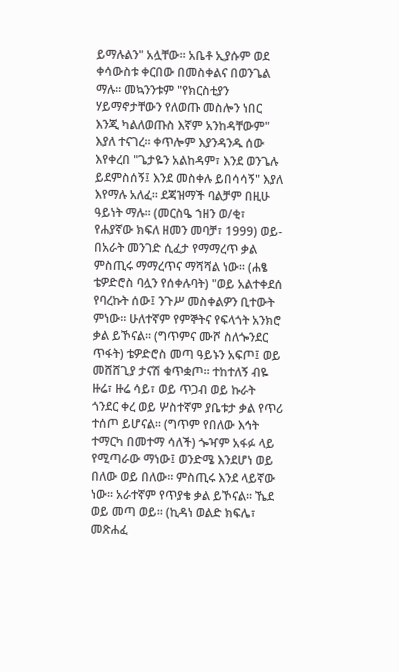ይማሉልን" አሏቸው፡፡ አቤቶ ኢያሱም ወደ ቀሳውስቱ ቀርበው በመስቀልና በወንጌል ማሉ፡፡ መኳንንቱም "የክርስቲያን ሃይማኖታቸውን የለወጡ መስሎን ነበር እንጂ ካልለወጡስ እኛም አንከዳቸውም" እያለ ተናገረ፡፡ ቀጥሎም እያንዳንዱ ሰው እየቀረበ "ጌታዬን አልከዳም፣ እንደ ወንጌሉ ይደምስሰኝ፤ እንደ መስቀሉ ይበሳሳኝ" እያለ እየማሉ አለፈ፡፡ ደጃዝማች ባልቻም በዚሁ ዓይነት ማሉ፡፡ (መርስዔ ኀዘን ወ/ቂ፣ የሐያኛው ክፍለ ዘመን መባቻ፣ 1999) ወይ-በአራት መንገድ ሲፈታ የማማረጥ ቃል ምስጢሩ ማማረጥና ማሻሻል ነው፡፡ (ሐፄ ቴዎድሮስ ባሏን የሰቀሉባት) "ወይ አልተቀደሰ የባረኩት ሰው፤ ንጉሥ መስቀልዎን ቢተውት ምነው፡፡ ሁለተኛም የምኞትና የፍላጎት አንክሮ ቃል ይኾናል፡፡ (ግጥምና ሙሾ ስለጐንደር ጥፋት) ቴዎድሮስ መጣ ዓይኑን አፍጦ፤ ወይ መሸሸጊያ ታናሽ ቁጥቋጦ፡፡ ተከተለኝ ብዬ ዙሬ፣ ዙሬ ሳይ፣ ወይ ጥጋብ ወይ ኩራት ጎንደር ቀረ ወይ ሦስተኛም ያቤቱታ ቃል የጥሪ ተሰጦ ይሆናል፡፡ (ግጥም የበለው እኅት ተማርካ በመተማ ሳለች) ጐዣም አፋፉ ላይ የሚጣራው ማነው፤ ወንድሜ እንደሆነ ወይ በለው ወይ በለው፡፡ ምስጢሩ እንደ ላይኛው ነው፡፡ አራተኛም የጥያቄ ቃል ይኾናል፡፡ ኼደ ወይ መጣ ወይ፡፡ (ኪዳነ ወልድ ክፍሌ፣ መጽሐፈ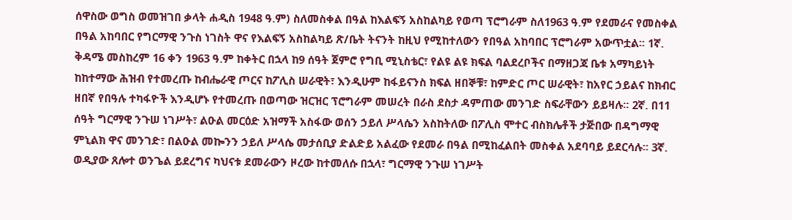ሰዋስው ወግስ ወመዝገበ ቃላት ሐዲስ 1948 ዓ.ም) ስለመስቀል በዓል ከእልፍኝ አስከልካይ የወጣ ፕሮግራም ስለ1963 ዓ.ም የደመራና የመስቀል በዓል አከባበር የግርማዊ ንጉስ ነገስት ዋና የእልፍኝ አስከልካይ ጽ/ቤት ትናንት ከዚህ የሚከተለውን የበዓል አከባበር ፕሮግራም አውጥቷል፡፡ 1ኛ. ቅዳሜ መስከረም 16 ቀን 1963 ዓ.ም ከቀትር በኋላ ከ9 ሰዓት ጀምሮ የግቢ ሚኒስቴር፣ የልዩ ልዩ ክፍል ባልደረቦችና በማዘጋጃ ቤቱ አማካይነት ከከተማው ሕዝብ የተመረጡ ከብሔራዊ ጦርና ከፖሊስ ሠራዊት፣ እንዲሁም ከፋይናንስ ክፍል ዘበኞቹ፣ ከምድር ጦር ሠራዊት፣ ከአየር ኃይልና ከክብር ዘበኛ የበዓሉ ተካፋዮች እንዲሆኑ የተመረጡ በወጣው ዝርዝር ፕሮግራም መሠረት በራስ ደስታ ዳምጠው መንገድ ስፍራቸውን ይይዛሉ፡፡ 2ኛ. በ11 ሰዓት ግርማዊ ንጉሠ ነገሥት፣ ልዑል መርዕድ አዝማች አስፋው ወሰን ኃይለ ሥላሴን አስከትለው በፖሊስ ሞተር ብስክሌቶች ታጅበው በዳግማዊ ምኒልክ ዋና መንገድ፣ በልዑል መኰንን ኃይለ ሥላሴ መታሰቢያ ድልድይ አልፈው የደመራ በዓል በሚከፈልበት መስቀል አደባባይ ይደርሳሉ፡፡ 3ኛ. ወዲያው ጸሎተ ወንጌል ይደረግና ካህናቱ ደመራውን ዞረው ከተመለሱ በኋላ፣ ግርማዊ ንጉሠ ነገሥት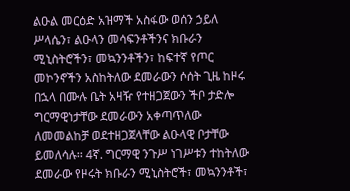ልዑል መርዕድ አዝማች አስፋው ወሰን ኃይለ ሥላሴን፣ ልዑላን መሳፍንቶችንና ክቡራን ሚኒስትሮችን፣ መኳንንቶችን፣ ከፍተኛ የጦር መኮንኖችን አስከትለው ደመራውን ሶሰት ጊዜ ከዞሩ በኋላ በሙሉ ቤት አዛዥ የተዘጋጀውን ችቦ ታድሎ ግርማዊነታቸው ደመራውን አቀጣጥለው ለመመልከቻ ወደተዘጋጀላቸው ልዑላዊ ቦታቸው ይመለሳሉ፡፡ 4ኛ. ግርማዊ ንጉሥ ነገሥቱን ተከትለው ደመራው የዞሩት ክቡራን ሚኒስትሮች፣ መኳንንቶች፣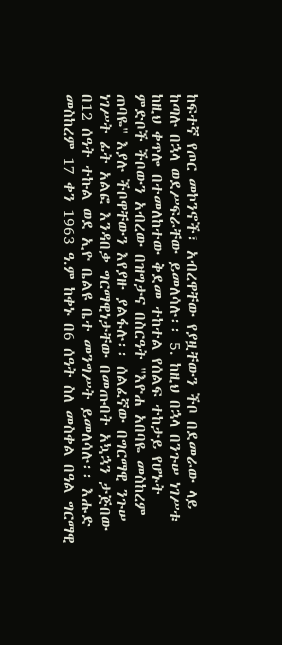ከፍተኛ የጦር መኮንኖች፣ አብረዋቸው የያዟቸውን ችቦ በደመራው ላይ ከጣሉ በኋላ ወደሥፍራቸው ይመለሳሉ፡፡ 5. ከዚህ በኋላ በንጉሠ ነገሥቱ ከዚህ ቀጥሎ በተመለከተው ቅደመ ተከተል የሰልፍ ተከታይ የሆኑት ምድቦች ችቦውን አብረው በዝግታና በስርዓት "እዮሐ አበባዬ መስከረም ጠባዬ" እያሉ ችቦዋቸውን እየያዙ ያልፋሉ፡፡ ሰልፈኛው በግርማዊ ንጉሠ ነገሥት ፊት አልፎ እንዳበቃ ግርማዊነታቸው በመጡበት አኳኋን ታጅበው በ12 ሰዓት ተኩል ወደ ኢዮ ቤልዩ ቤተ መንግሥት ይመለሳሉ፡፡ እሑድ መስከረም 17 ቀን 1963 ዓ.ም ከቀኑ በ6 ሰዓት ስለ መስቀል በዓል ግርማዊ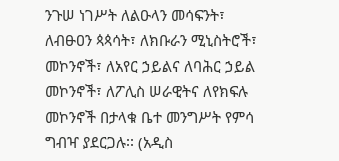ንጉሠ ነገሥት ለልዑላን መሳፍንት፣ ለብፁዐን ጳጳሳት፣ ለክቡራን ሚኒስትሮች፣ መኮንኖች፣ ለአየር ኃይልና ለባሕር ኃይል መኮንኖች፣ ለፖሊስ ሠራዊትና ለየክፍሉ መኮንኖች በታላቁ ቤተ መንግሥት የምሳ ግብዣ ያደርጋሉ፡፡ (አዲስ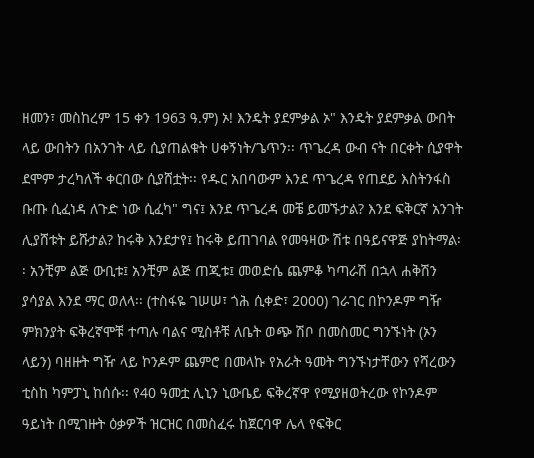ዘመን፣ መስከረም 15 ቀን 1963 ዓ.ም) ኦ! እንዴት ያደምቃል ኦ" እንዴት ያደምቃል ውበት ላይ ውበትን በአንገት ላይ ሲያጠልቁት ሀቀኝነት/ጌጥን፡፡ ጥጌረዳ ውብ ናት በርቀት ሲያዋት ደሞም ታረካለች ቀርበው ሲያሸቷት፡፡ የዱር አበባውም እንደ ጥጌረዳ የጠደይ እስትንፋስ ቡጡ ሲፈነዳ ለጉድ ነው ሲፈካ" ግና፤ እንደ ጥጌረዳ መቼ ይመኙታል? እንደ ፍቅርኛ አንገት ሊያሸቱት ይሹታል? ከሩቅ እንደታየ፤ ከሩቅ ይጠገባል የመዓዛው ሽቱ በዓይናዋጅ ያከትማል፡፡ አንቺም ልጅ ውቢቱ፤ አንቺም ልጅ ጠጂቱ፤ መወድሴ ጨምቆ ካጣራሽ በኋላ ሐቅሽን ያሳያል እንደ ማር ወለላ፡፡ (ተስፋዬ ገሠሠ፣ ጎሕ ሲቀድ፣ 2000) ገራገር በኮንዶም ግዥ ምክንያት ፍቅረኛሞቹ ተጣሉ ባልና ሚስቶቹ ለቤት ወጭ ሽቦ በመስመር ግንኙነት (ኦን ላይን) ባዘዙት ግዥ ላይ ኮንዶም ጨምሮ በመላኩ የአራት ዓመት ግንኙነታቸውን የሻረውን ቲስከ ካምፓኒ ከሰሱ፡፡ የ40 ዓመቷ ሊኒን ኒውቤይ ፍቅረኛዋ የሚያዘወትረው የኮንዶም ዓይነት በሚገዙት ዕቃዎች ዝርዝር በመስፈሩ ከጀርባዋ ሌላ የፍቅር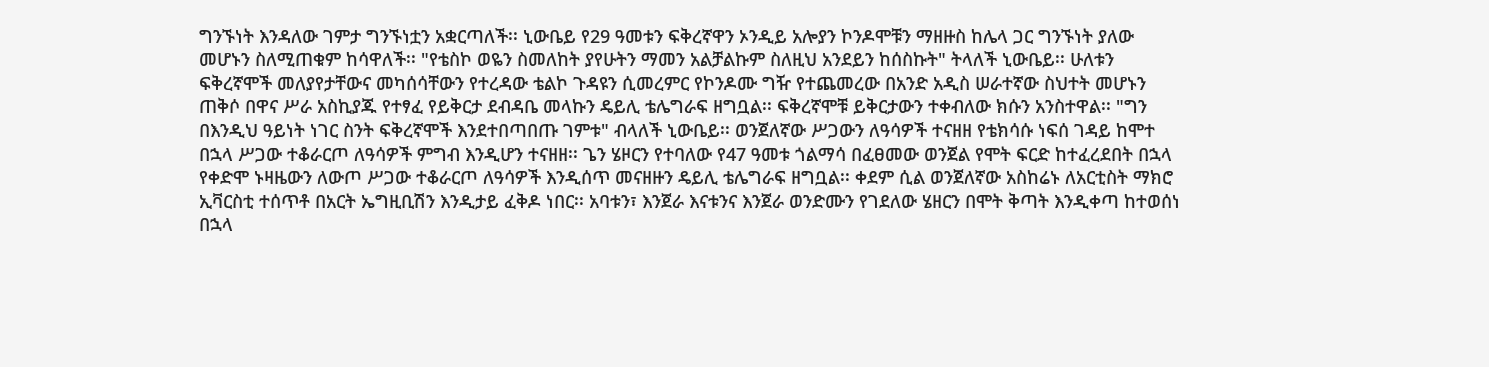ግንኙነት እንዳለው ገምታ ግንኙነቷን አቋርጣለች፡፡ ኒውቤይ የ29 ዓመቱን ፍቅረኛዋን ኦንዲይ አሎያን ኮንዶሞቹን ማዘዙስ ከሌላ ጋር ግንኙነት ያለው መሆኑን ስለሚጠቁም ከሳዋለች፡፡ "የቴስኮ ወዬን ስመለከት ያየሁትን ማመን አልቻልኩም ስለዚህ አንደይን ከሰስኩት" ትላለች ኒውቤይ፡፡ ሁለቱን ፍቅረኛሞች መለያየታቸውና መካሰሳቸውን የተረዳው ቴልኮ ጉዳዩን ሲመረምር የኮንዶሙ ግዥ የተጨመረው በአንድ አዲስ ሠራተኛው ስህተት መሆኑን ጠቅሶ በዋና ሥራ አስኪያጁ የተፃፈ የይቅርታ ደብዳቤ መላኩን ዴይሊ ቴሌግራፍ ዘግቧል፡፡ ፍቅረኛሞቹ ይቅርታውን ተቀብለው ክሱን አንስተዋል፡፡ "ግን በእንዲህ ዓይነት ነገር ስንት ፍቅረኛሞች እንደተበጣበጡ ገምቱ" ብላለች ኒውቤይ፡፡ ወንጀለኛው ሥጋውን ለዓሳዎች ተናዘዘ የቴክሳሱ ነፍሰ ገዳይ ከሞተ በኋላ ሥጋው ተቆራርጦ ለዓሳዎች ምግብ እንዲሆን ተናዘዘ፡፡ ጌን ሄዞርን የተባለው የ47 ዓመቱ ጎልማሳ በፈፀመው ወንጀል የሞት ፍርድ ከተፈረደበት በኋላ የቀድሞ ኑዛዜውን ለውጦ ሥጋው ተቆራርጦ ለዓሳዎች እንዲሰጥ መናዘዙን ዴይሊ ቴሌግራፍ ዘግቧል፡፡ ቀደም ሲል ወንጀለኛው አስከሬኑ ለአርቲስት ማክሮ ኢቫርስቲ ተሰጥቶ በአርት ኤግዚቢሽን እንዲታይ ፈቅዶ ነበር፡፡ አባቱን፣ እንጀራ እናቱንና እንጀራ ወንድሙን የገደለው ሄዘርን በሞት ቅጣት እንዲቀጣ ከተወሰነ በኋላ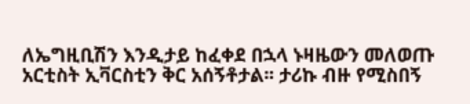ለኤግዚቢሽን እንዲታይ ከፈቀደ በኋላ ኑዛዜውን መለወጡ አርቲስት ኢቫርስቲን ቅር አሰኝቶታል፡፡ ታሪኩ ብዙ የሚስበኝ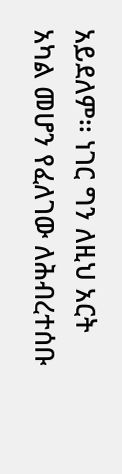አይደለም፡፡ ነገር ግን ለዚህ አርት አካል መሆን የፈለገው ለሕብረተሰቡ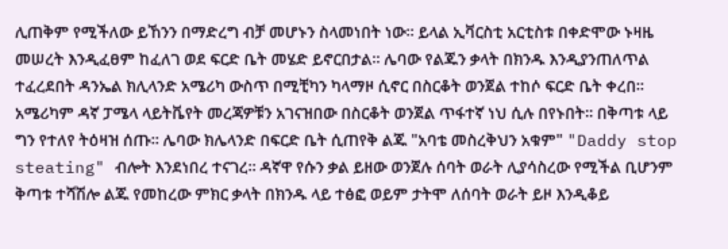ሊጠቅም የሚችለው ይኸንን በማድረግ ብቻ መሆኑን ስላመነበት ነው፡፡ ይላል ኢቫርስቲ አርቲስቱ በቀድሞው ኑዛዜ መሠረት እንዲፈፀም ከፈለገ ወደ ፍርድ ቤት መሄድ ይኖርበታል፡፡ ሌባው የልጁን ቃላት በክንዱ እንዲያንጠለጥል ተፈረደበት ዳንኤል ክሊላንድ አሜሪካ ውስጥ በሚቺካን ካላማዞ ሲኖር በስርቆት ወንጀል ተከሶ ፍርድ ቤት ቀረበ፡፡ አሜሪካም ዳኛ ፓሜላ ላይትቬየት መረጃዎቹን አገናዝበው በስርቆት ወንጀል ጥፋተኛ ነህ ሲሉ በየኑበት፡፡ በቅጣቱ ላይ ግን የተለየ ትዕዛዝ ሰጡ፡፡ ሌባው ክሌላንድ በፍርድ ቤት ሲጠየቅ ልጁ "አባቴ መስረቅህን አቁም" "Daddy stop steating" ብሎት እንደነበረ ተናገረ፡፡ ዳኛዋ የሱን ቃል ይዘው ወንጀሉ ሰባት ወራት ሊያሳስረው የሚችል ቢሆንም ቅጣቱ ተሻሽሎ ልጁ የመከረው ምክር ቃላት በክንዱ ላይ ተፅፎ ወይም ታትሞ ለሰባት ወራት ይዞ እንዲቆይ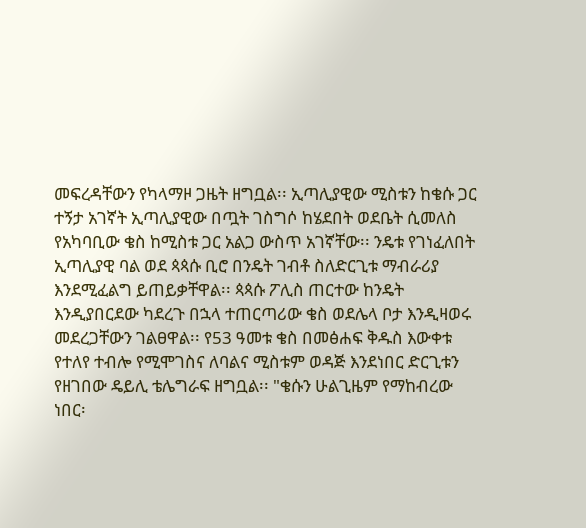መፍረዳቸውን የካላማዞ ጋዜት ዘግቧል፡፡ ኢጣሊያዊው ሚስቱን ከቄሱ ጋር ተኝታ አገኛት ኢጣሊያዊው በጧት ገስግሶ ከሄደበት ወደቤት ሲመለስ የአካባቢው ቄስ ከሚስቱ ጋር አልጋ ውስጥ አገኛቸው፡፡ ንዴቱ የገነፈለበት ኢጣሊያዊ ባል ወደ ጳጳሱ ቢሮ በንዴት ገብቶ ስለድርጊቱ ማብራሪያ እንደሚፈልግ ይጠይቃቸዋል፡፡ ጳጳሱ ፖሊስ ጠርተው ከንዴት እንዲያበርደው ካደረጉ በኋላ ተጠርጣሪው ቄስ ወደሌላ ቦታ እንዲዛወሩ መደረጋቸውን ገልፀዋል፡፡ የ53 ዓመቱ ቄስ በመፅሐፍ ቅዱስ እውቀቱ የተለየ ተብሎ የሚሞገስና ለባልና ሚስቱም ወዳጅ እንደነበር ድርጊቱን የዘገበው ዴይሊ ቴሌግራፍ ዘግቧል፡፡ "ቄሱን ሁልጊዜም የማከብረው ነበር፡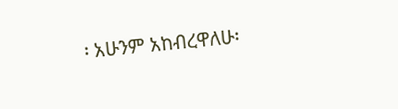፡ አሁንም አከብረዋለሁ፡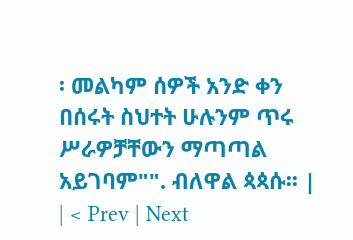፡ መልካም ሰዎች አንድ ቀን በሰሩት ስህተት ሁሉንም ጥሩ ሥራዎቻቸውን ማጣጣል አይገባም"". ብለዋል ጳጳሱ፡፡ |
| < Prev | Next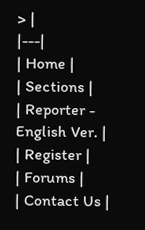> |
|---|
| Home |
| Sections |
| Reporter - English Ver. |
| Register |
| Forums |
| Contact Us |